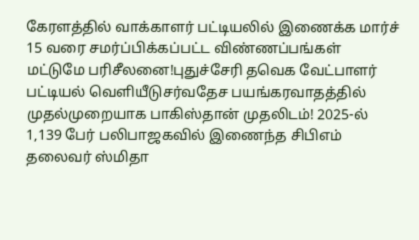கேரளத்தில் வாக்காளர் பட்டியலில் இணைக்க மார்ச் 15 வரை சமர்ப்பிக்கப்பட்ட விண்ணப்பங்கள் மட்டுமே பரிசீலனை!புதுச்சேரி தவெக வேட்பாளர் பட்டியல் வெளியீடுசர்வதேச பயங்கரவாதத்தில் முதல்முறையாக பாகிஸ்தான் முதலிடம்! 2025-ல் 1,139 பேர் பலிபாஜகவில் இணைந்த சிபிஎம் தலைவர் ஸ்மிதா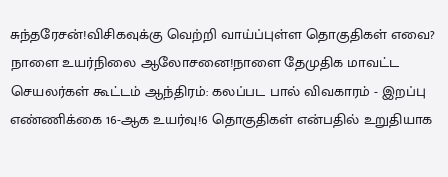சுந்தரேசன்!விசிகவுக்கு வெற்றி வாய்ப்புள்ள தொகுதிகள் எவை? நாளை உயர்நிலை ஆலோசனை!நாளை தேமுதிக மாவட்ட செயலர்கள் கூட்டம் ஆந்திரம்: கலப்பட பால் விவகாரம் - இறப்பு எண்ணிக்கை 16-ஆக உயர்வு!6 தொகுதிகள் என்பதில் உறுதியாக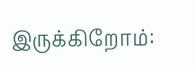இருக்கிறோம்: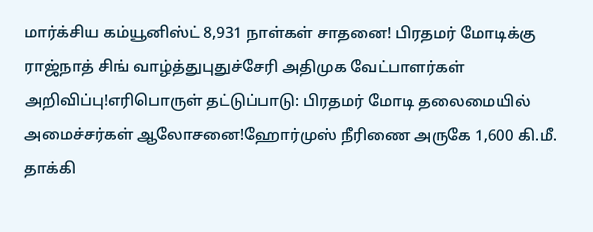மார்க்சிய கம்யூனிஸ்ட் 8,931 நாள்கள் சாதனை! பிரதமர் மோடிக்கு ராஜ்நாத் சிங் வாழ்த்துபுதுச்சேரி அதிமுக வேட்பாளர்கள் அறிவிப்பு!எரிபொருள் தட்டுப்பாடு: பிரதமர் மோடி தலைமையில் அமைச்சர்கள் ஆலோசனை!ஹோர்முஸ் நீரிணை அருகே 1,600 கி.மீ. தாக்கி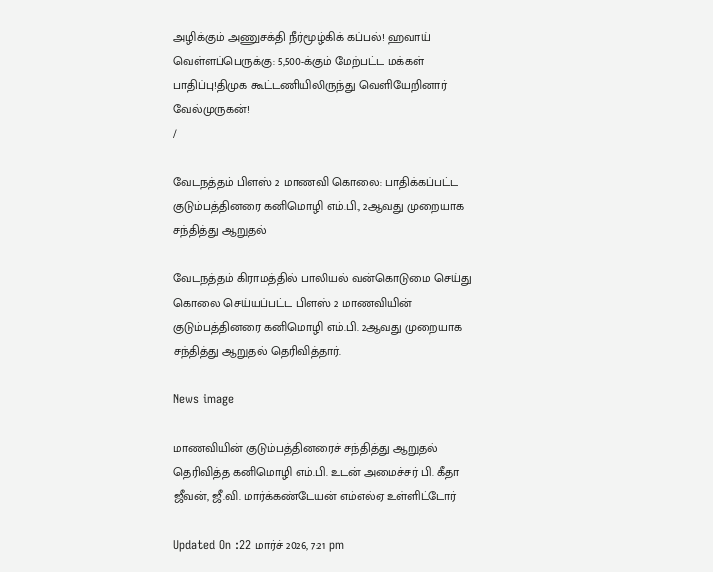அழிக்கும் அணுசக்தி நீர்மூழ்கிக் கப்பல்! ஹவாய் வெள்ளப்பெருக்கு: 5,500-க்கும் மேற்பட்ட மக்கள் பாதிப்பு!திமுக கூட்டணியிலிருந்து வெளியேறினார் வேல்முருகன்!
/

வேடநத்தம் பிளஸ் 2 மாணவி கொலை: பாதிக்கப்பட்ட குடும்பத்தினரை கனிமொழி எம்.பி., 2ஆவது முறையாக சந்தித்து ஆறுதல்

வேடநத்தம் கிராமத்தில் பாலியல் வன்கொடுமை செய்து கொலை செய்யப்பட்ட பிளஸ் 2 மாணவியின் குடும்பத்தினரை கனிமொழி எம்.பி. 2ஆவது முறையாக சந்தித்து ஆறுதல் தெரிவித்தார்.

News image

மாணவியின் குடும்பத்தினரைச் சந்தித்து ஆறுதல் தெரிவித்த கனிமொழி எம்.பி. உடன் அமைச்சர் பி. கீதா ஜீவன், ஜீ.வி. மார்க்கண்டேயன் எம்எல்ஏ உள்ளிட்டோர்

Updated On :22 மார்ச் 2026, 7:21 pm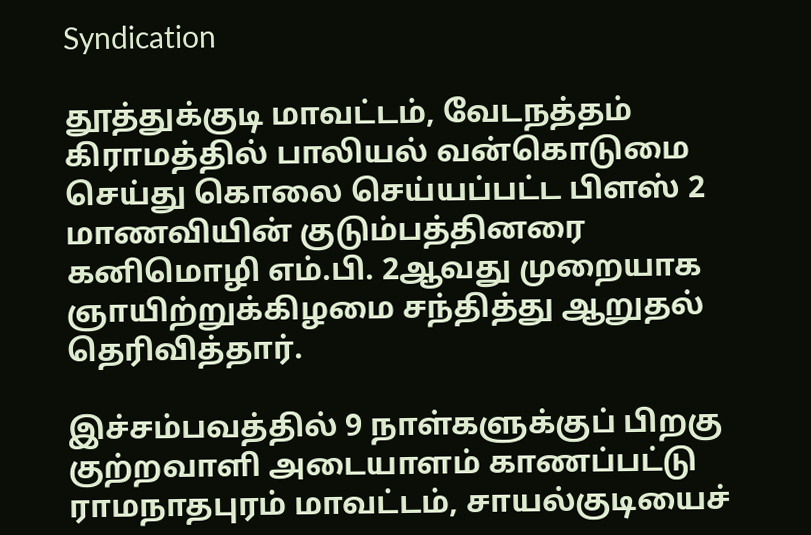Syndication

தூத்துக்குடி மாவட்டம், வேடநத்தம் கிராமத்தில் பாலியல் வன்கொடுமை செய்து கொலை செய்யப்பட்ட பிளஸ் 2 மாணவியின் குடும்பத்தினரை கனிமொழி எம்.பி. 2ஆவது முறையாக ஞாயிற்றுக்கிழமை சந்தித்து ஆறுதல் தெரிவித்தார்.

இச்சம்பவத்தில் 9 நாள்களுக்குப் பிறகு குற்றவாளி அடையாளம் காணப்பட்டு ராமநாதபுரம் மாவட்டம், சாயல்குடியைச்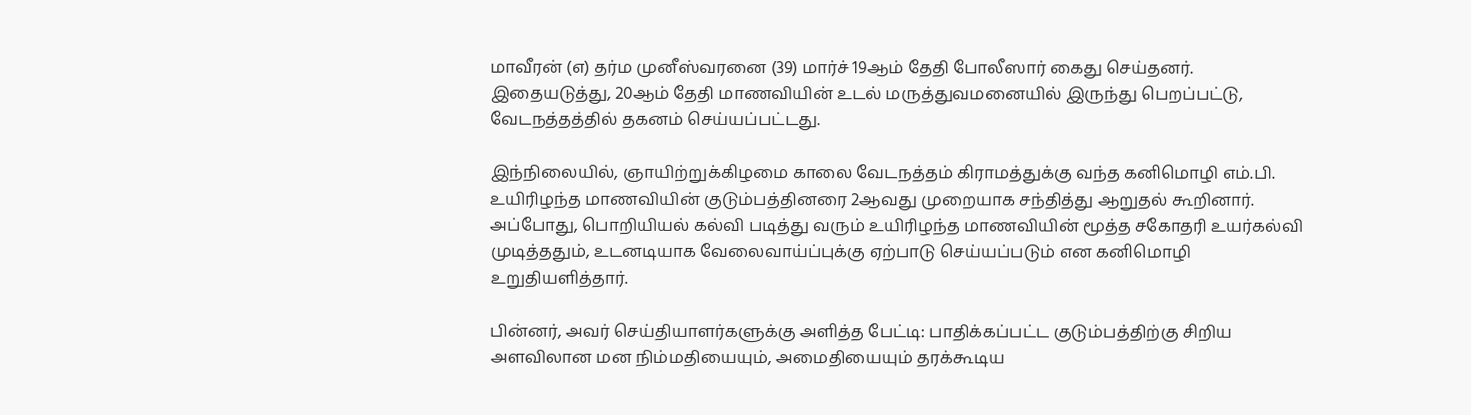மாவீரன் (எ) தர்ம முனீஸ்வரனை (39) மார்ச் 19ஆம் தேதி போலீஸார் கைது செய்தனர். இதையடுத்து, 20ஆம் தேதி மாணவியின் உடல் மருத்துவமனையில் இருந்து பெறப்பட்டு, வேடநத்தத்தில் தகனம் செய்யப்பட்டது.

இந்நிலையில், ஞாயிற்றுக்கிழமை காலை வேடநத்தம் கிராமத்துக்கு வந்த கனிமொழி எம்.பி. உயிரிழந்த மாணவியின் குடும்பத்தினரை 2ஆவது முறையாக சந்தித்து ஆறுதல் கூறினார். அப்போது, பொறியியல் கல்வி படித்து வரும் உயிரிழந்த மாணவியின் மூத்த சகோதரி உயர்கல்வி முடித்ததும், உடனடியாக வேலைவாய்ப்புக்கு ஏற்பாடு செய்யப்படும் என கனிமொழி உறுதியளித்தார்.

பின்னர், அவர் செய்தியாளர்களுக்கு அளித்த பேட்டி: பாதிக்கப்பட்ட குடும்பத்திற்கு சிறிய அளவிலான மன நிம்மதியையும், அமைதியையும் தரக்கூடிய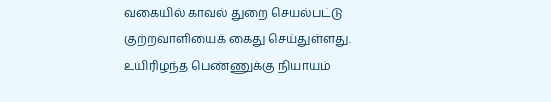வகையில் காவல் துறை செயல்பட்டு குற்றவாளியைக் கைது செய்துள்ளது. உயிரிழந்த பெண்ணுக்கு நியாயம்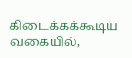கிடைக்கக்கூடிய வகையில்,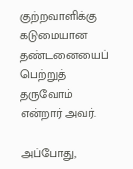குற்றவாளிக்கு கடுமையான தண்டனையைப் பெற்றுத் தருவோம் என்றார் அவர்.

அப்போது,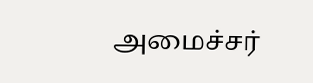அமைச்சர்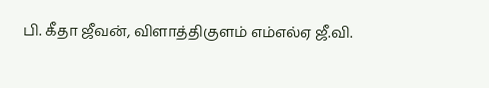பி. கீதா ஜீவன், விளாத்திகுளம் எம்எல்ஏ ஜீ.வி.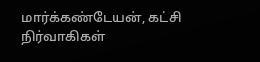மார்க்கண்டேயன், கட்சி நிர்வாகிகள்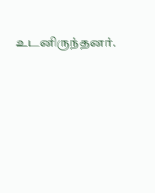உடனிருந்தனர்.